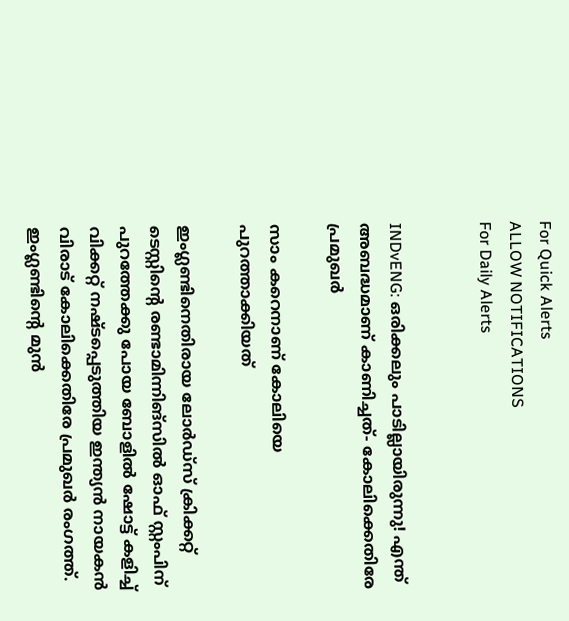For Quick Alerts
ALLOW NOTIFICATIONS
For Daily Alerts


INDvENG: ഒരിക്കലും പാടില്ലായിരുന്നു! എന്ത് അബദ്ധമാണ് കാണിച്ചത്- കോലിക്കെതിരേ പ്രമുഖര്‍

സാം കറെനാണ് കോലിയെ പുറത്താക്കിയത്

ഇംഗ്ലണ്ടിനെതിരായ ലോര്‍ഡ്‌സ് ക്രിക്കറ്റ് ടെസ്റ്റിന്റെ രണ്ടാമിന്നിങ്‌സില്‍ ഓഫ് സ്റ്റംപിന് പുറത്തേക്കു പോയ ബോളില്‍ ഷോട്ട് കളിച്ച് വിക്കറ്റ് നഷ്ടപ്പെടുത്തിയ ഇന്ത്യന്‍ നായകന്‍ വിരാട് കോലിക്കെതിരേ പ്രമുഖര്‍ രംഗത്ത്. ഇംഗ്ലണ്ടിന്റെ മുന്‍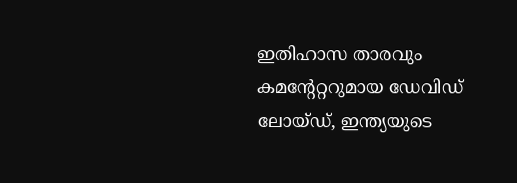ഇതിഹാസ താരവും കമന്റേറ്ററുമായ ഡേവിഡ് ലോയ്ഡ്, ഇന്ത്യയുടെ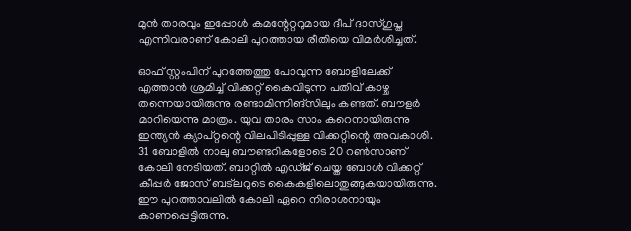മുന്‍ താരവും ഇപ്പോള്‍ കമന്റേറ്ററുമായ ദീപ് ദാസ്ഗുപ്ത എന്നിവരാണ് കോലി പുറത്തായ രീതിയെ വിമര്‍ശിച്ചത്.

ഓഫ് സ്റ്റംപിന് പുറത്തേത്തു പോവുന്ന ബോളിലേക്ക് എത്താന്‍ ശ്രമിച്ച് വിക്കറ്റ് കൈവിടുന്ന പതിവ് കാഴ്ച തന്നെയായിരുന്നു രണ്ടാമിന്നിങ്‌സിലും കണ്ടത്. ബൗളര്‍ മാറിയെന്നു മാത്രം. യുവ താരം സാം കറെനായിരുന്നു ഇന്ത്യന്‍ ക്യാപ്റ്റന്റെ വിലപിടിപ്പുള്ള വിക്കറ്റിന്റെ അവകാശി. 31 ബോളില്‍ നാലു ബൗണ്ടറികളോടെ 20 റണ്‍സാണ് കോലി നേടിയത്. ബാറ്റില്‍ എഡ്ജ് ചെയ്ത ബോള്‍ വിക്കറ്റ് കീപ്പര്‍ ജോസ് ബട്‌ലറുടെ കൈകളിലൊതുങ്ങുകയായിരുന്നു. ഈ പുറത്താവലില്‍ കോലി ഏറെ നിരാശനായും കാണപ്പെട്ടിരുന്നു.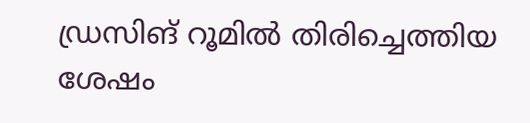ഡ്രസിങ് റൂമില്‍ തിരിച്ചെത്തിയ ശേഷം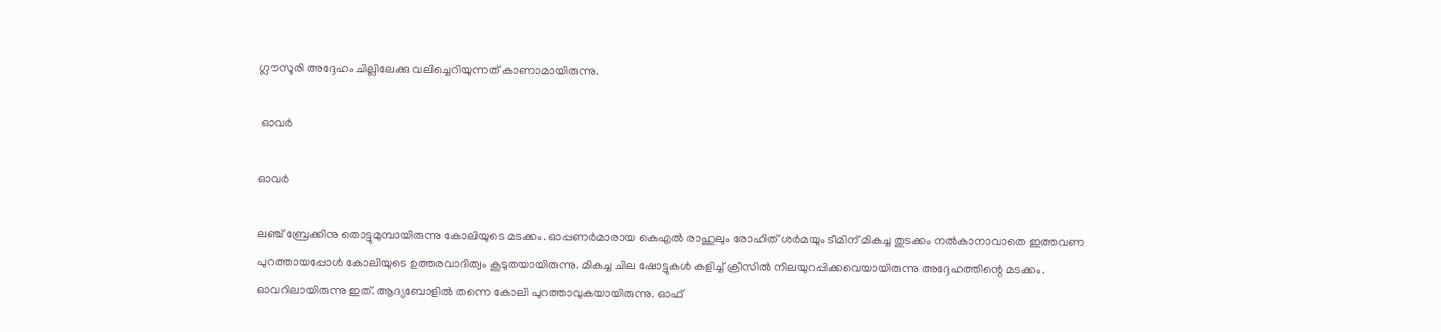ഗ്ലൗസൂരി അദ്ദേഹം ചില്ലിലേക്കു വലിച്ചെറിയുന്നത് കാണാമായിരുന്നു.

 ഓവര്‍

ഓവര്‍

ലഞ്ച് ബ്രേക്കിനു തൊട്ടുമുമ്പായിരുന്നു കോലിയുടെ മടക്കം. ഓപ്പണര്‍മാരായ കെഎല്‍ രാഹുലും രോഹിത് ശര്‍മയും ടീമിന് മികച്ച തുടക്കം നല്‍കാനാവാതെ ഇത്തവണ പുറത്തായപ്പോള്‍ കോലിയുടെ ഉത്തരവാദിത്വം കൂടുതയായിരുന്നു. മികച്ച ചില ഷോട്ടുകള്‍ കളിച്ച് ക്രീസില്‍ നിലയുറപ്പിക്കവെയായിരുന്നു അദ്ദേഹത്തിന്റെ മടക്കം.
ഓവറിലായിരുന്നു ഇത്. ആദ്യബോളില്‍ തന്നെ കോലി പുറത്താവുകയായിരുന്നു. ഓഫ്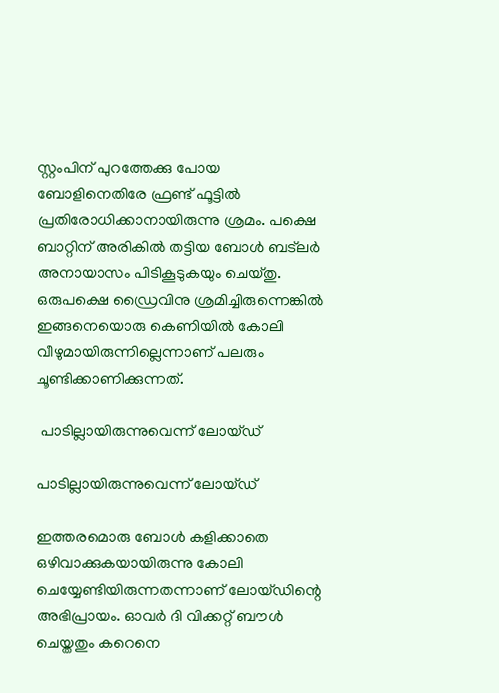സ്റ്റംപിന് പുറത്തേക്കു പോയ ബോളിനെതിരേ ഫ്രണ്ട് ഫൂട്ടില്‍ പ്രതിരോധിക്കാനായിരുന്നു ശ്രമം. പക്ഷെ ബാറ്റിന് അരികില്‍ തട്ടിയ ബോള്‍ ബട്‌ലര്‍ അനായാസം പിടികൂടുകയും ചെയ്തു. ഒരുപക്ഷെ ഡ്രൈവിനു ശ്രമിച്ചിരുന്നെങ്കില്‍ ഇങ്ങനെയൊരു കെണിയില്‍ കോലി വീഴുമായിരുന്നില്ലെന്നാണ് പലരും ചൂണ്ടിക്കാണിക്കുന്നത്.

 പാടില്ലായിരുന്നുവെന്ന് ലോയ്ഡ്

പാടില്ലായിരുന്നുവെന്ന് ലോയ്ഡ്

ഇത്തരമൊരു ബോള്‍ കളിക്കാതെ ഒഴിവാക്കുകയായിരുന്നു കോലി ചെയ്യേണ്ടിയിരുന്നതന്നാണ് ലോയ്ഡിന്റെ അഭിപ്രായം. ഓവര്‍ ദി വിക്കറ്റ് ബൗള്‍ ചെയ്തതും കറെനെ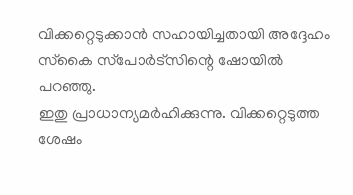വിക്കറ്റെടുക്കാന്‍ സഹായിച്ചതായി അദ്ദേഹം സ്‌കൈ സ്‌പോര്‍ട്‌സിന്റെ ഷോയില്‍ പറഞ്ഞു.
ഇതു പ്രാധാന്യമര്‍ഹിക്കുന്നു. വിക്കറ്റെടുത്ത ശേഷം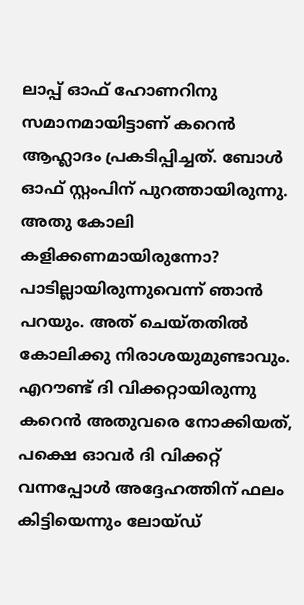ലാപ്പ് ഓഫ് ഹോണറിനു സമാനമായിട്ടാണ് കറെന്‍ ആഹ്ലാദം പ്രകടിപ്പിച്ചത്. ബോള്‍ ഓഫ് സ്റ്റംപിന് പുറത്തായിരുന്നു. അതു കോലി കളിക്കണമായിരുന്നോ? പാടില്ലായിരുന്നുവെന്ന് ഞാന്‍ പറയും. അത് ചെയ്തതില്‍ കോലിക്കു നിരാശയുമുണ്ടാവും. എറൗണ്ട് ദി വിക്കറ്റായിരുന്നു കറെന്‍ അതുവരെ നോക്കിയത്, പക്ഷെ ഓവര്‍ ദി വിക്കറ്റ് വന്നപ്പോള്‍ അദ്ദേഹത്തിന് ഫലം കിട്ടിയെന്നും ലോയ്ഡ്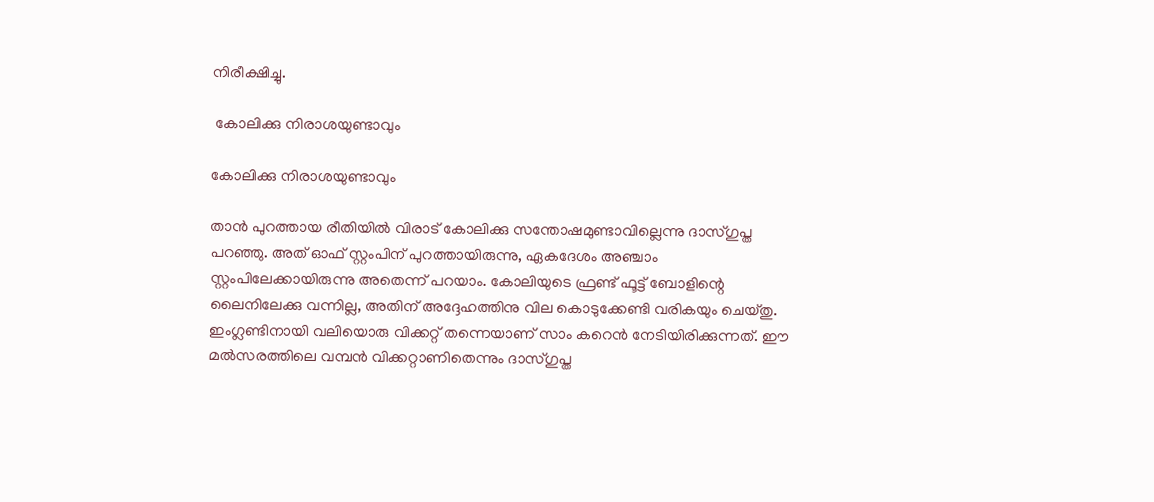നിരീക്ഷിച്ചു.

 കോലിക്കു നിരാശയുണ്ടാവും

കോലിക്കു നിരാശയുണ്ടാവും

താന്‍ പുറത്തായ രീതിയില്‍ വിരാട് കോലിക്കു സന്തോഷമുണ്ടാവില്ലെന്നു ദാസ്ഗുപ്ത പറഞ്ഞു. അത് ഓഫ് സ്റ്റംപിന് പുറത്തായിരുന്നു, ഏകദേശം അഞ്ചാം സ്റ്റംപിലേക്കായിരുന്നു അതെന്ന് പറയാം. കോലിയുടെ ഫ്രണ്ട് ഫൂട്ട് ബോളിന്റെ ലൈനിലേക്കു വന്നില്ല, അതിന് അദ്ദേഹത്തിനു വില കൊടുക്കേണ്ടി വരികയും ചെയ്തു. ഇംഗ്ലണ്ടിനായി വലിയൊരു വിക്കറ്റ് തന്നെയാണ് സാം കറെന്‍ നേടിയിരിക്കുന്നത്. ഈ മല്‍സരത്തിലെ വമ്പന്‍ വിക്കറ്റാണിതെന്നും ദാസ്ഗുപ്ത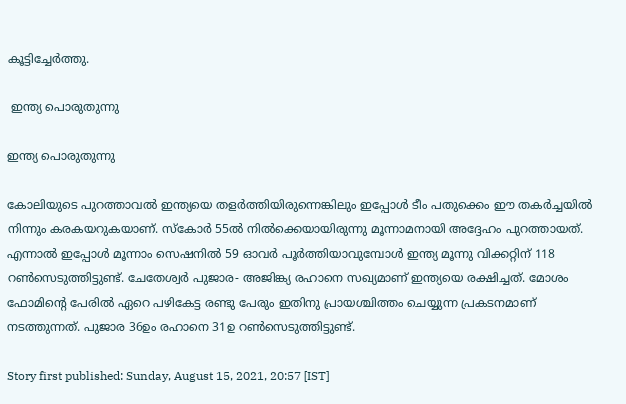കൂട്ടിച്ചേര്‍ത്തു.

 ഇന്ത്യ പൊരുതുന്നു

ഇന്ത്യ പൊരുതുന്നു

കോലിയുടെ പുറത്താവല്‍ ഇന്ത്യയെ തളര്‍ത്തിയിരുന്നെങ്കിലും ഇപ്പോള്‍ ടീം പതുക്കെം ഈ തകര്‍ച്ചയില്‍ നിന്നും കരകയറുകയാണ്. സ്‌കോര്‍ 55ല്‍ നില്‍ക്കെയായിരുന്നു മൂന്നാമനായി അദ്ദേഹം പുറത്തായത്. എന്നാല്‍ ഇപ്പോള്‍ മൂന്നാം സെഷനില്‍ 59 ഓവര്‍ പൂര്‍ത്തിയാവുമ്പോള്‍ ഇന്ത്യ മൂന്നു വിക്കറ്റിന് 118 റണ്‍സെടുത്തിട്ടുണ്ട്. ചേതേശ്വര്‍ പുജാര- അജിങ്ക്യ രഹാനെ സഖ്യമാണ് ഇന്ത്യയെ രക്ഷിച്ചത്. മോശം ഫോമിന്റെ പേരില്‍ ഏറെ പഴികേട്ട രണ്ടു പേരും ഇതിനു പ്രായശ്ചിത്തം ചെയ്യുന്ന പ്രകടനമാണ് നടത്തുന്നത്. പുജാര 36ഉം രഹാനെ 31ഉ റണ്‍സെടുത്തിട്ടുണ്ട്.

Story first published: Sunday, August 15, 2021, 20:57 [IST]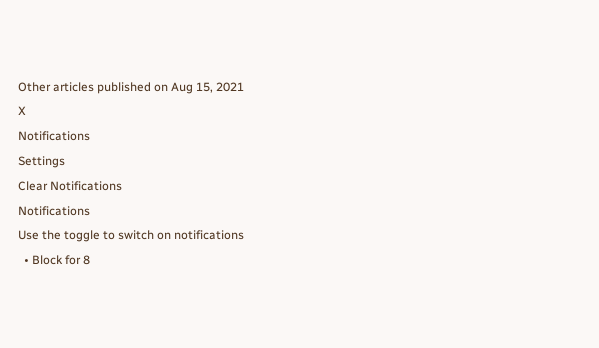Other articles published on Aug 15, 2021
X
Notifications
Settings
Clear Notifications
Notifications
Use the toggle to switch on notifications
  • Block for 8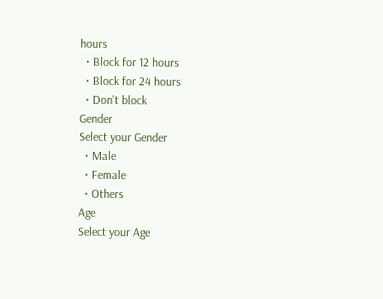hours
  • Block for 12 hours
  • Block for 24 hours
  • Don't block
Gender
Select your Gender
  • Male
  • Female
  • Others
Age
Select your Age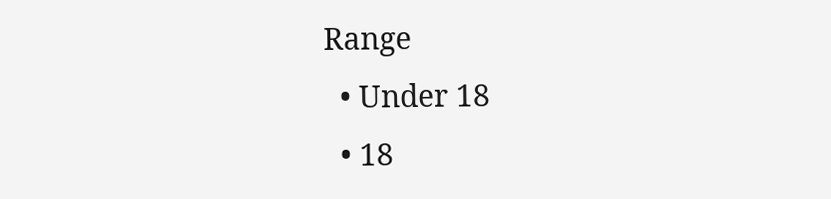Range
  • Under 18
  • 18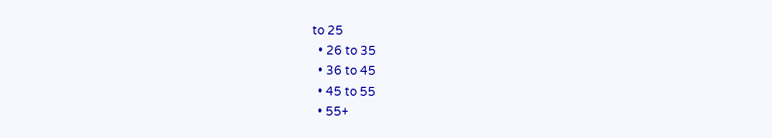to 25
  • 26 to 35
  • 36 to 45
  • 45 to 55
  • 55+